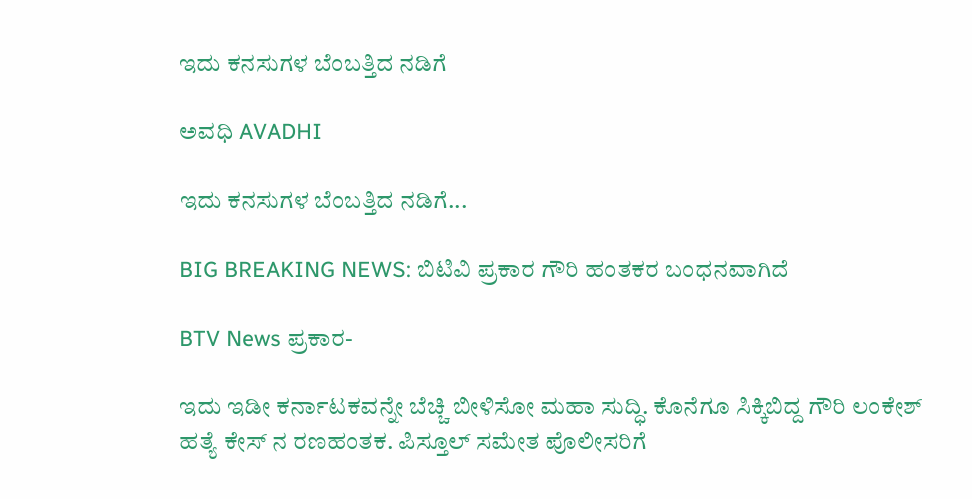ಇದು ಕನಸುಗಳ ಬೆಂಬತ್ತಿದ ನಡಿಗೆ‍

ಅವಧಿ AVADHI

ಇದು ಕನಸುಗಳ ಬೆಂಬತ್ತಿದ ನಡಿಗೆ...

BIG BREAKING NEWS: ಬಿಟಿವಿ ಪ್ರಕಾರ ಗೌರಿ ಹಂತಕರ ಬಂಧನವಾಗಿದೆ

BTV News ಪ್ರಕಾರ-

ಇದು ಇಡೀ ಕರ್ನಾಟಕವನ್ನೇ ಬೆಚ್ಚಿ ಬೀಳಿಸೋ ಮಹಾ ಸುದ್ಧಿ. ಕೊನೆಗೂ ಸಿಕ್ಕಿಬಿದ್ದ ಗೌರಿ ಲಂಕೇಶ್ ಹತ್ಯೆ ಕೇಸ್ ನ ರಣಹಂತಕ. ಪಿಸ್ತೂಲ್ ಸಮೇತ ಪೊಲೀಸರಿಗೆ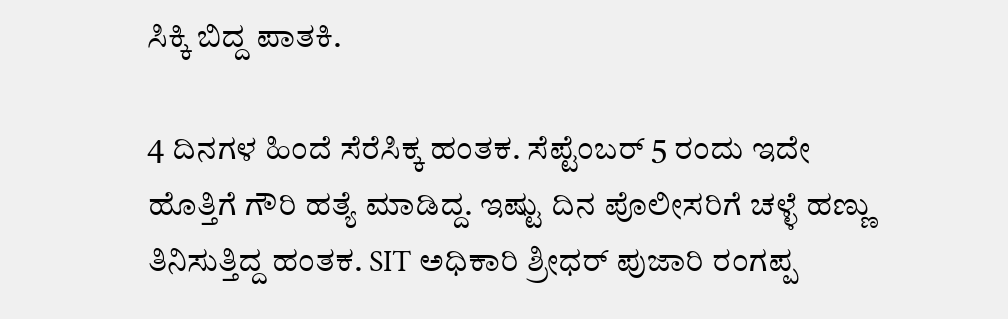ಸಿಕ್ಕಿ ಬಿದ್ದ ಪಾತಕಿ.

4 ದಿನಗಳ ಹಿಂದೆ ಸೆರೆಸಿಕ್ಕ ಹಂತಕ. ಸೆಪ್ಟೆಂಬರ್ 5 ರಂದು ಇದೇ ಹೊತ್ತಿಗೆ ಗೌರಿ ಹತ್ಯೆ ಮಾಡಿದ್ದ. ಇಷ್ಟು ದಿನ ಪೊಲೀಸರಿಗೆ ಚಳ್ಳೆ ಹಣ್ಣು ತಿನಿಸುತ್ತಿದ್ದ ಹಂತಕ. SIT ಅಧಿಕಾರಿ ಶ್ರೀಧರ್ ಪುಜಾರಿ ರಂಗಪ್ಪ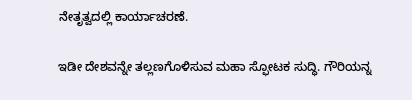ನೇತೃತ್ವದಲ್ಲಿ ಕಾರ್ಯಾಚರಣೆ.

ಇಡೀ ದೇಶವನ್ನೇ ತಲ್ಲಣಗೊಳಿಸುವ ಮಹಾ ಸ್ಫೋಟಕ ಸುದ್ಧಿ. ಗೌರಿಯನ್ನ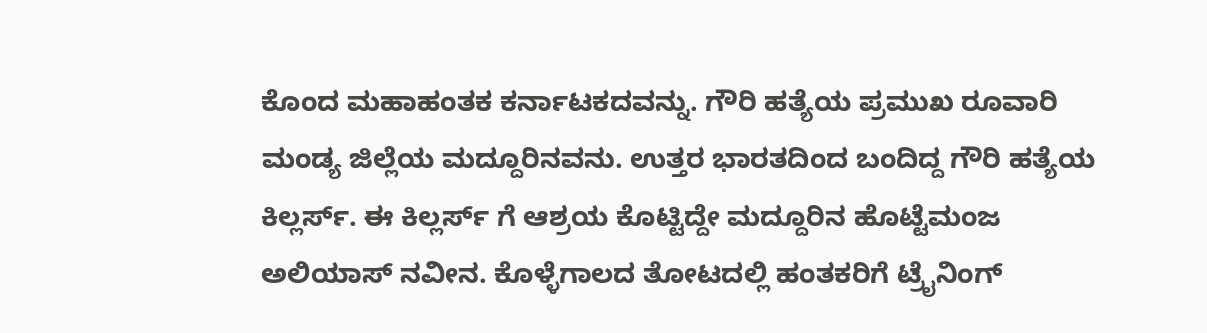ಕೊಂದ ಮಹಾಹಂತಕ ಕರ್ನಾಟಕದವನ್ನು. ಗೌರಿ ಹತ್ಯೆಯ ಪ್ರಮುಖ ರೂವಾರಿ ಮಂಡ್ಯ ಜಿಲ್ಲೆಯ ಮದ್ದೂರಿನವನು. ಉತ್ತರ ಭಾರತದಿಂದ ಬಂದಿದ್ದ ಗೌರಿ ಹತ್ಯೆಯ ಕಿಲ್ಲರ್ಸ್. ಈ ಕಿಲ್ಲರ್ಸ್ ಗೆ ಆಶ್ರಯ ಕೊಟ್ಟಿದ್ದೇ ಮದ್ದೂರಿನ ಹೊಟ್ಟೆಮಂಜ ಅಲಿಯಾಸ್ ನವೀನ. ಕೊಳ್ಳೆಗಾಲದ ತೋಟದಲ್ಲಿ ಹಂತಕರಿಗೆ ಟ್ರೈನಿಂಗ್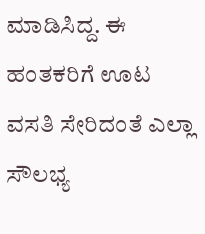ಮಾಡಿಸಿದ್ದ. ಈ ಹಂತಕರಿಗೆ ಊಟ ವಸತಿ ಸೇರಿದಂತೆ ಎಲ್ಲಾ ಸೌಲಭ್ಯ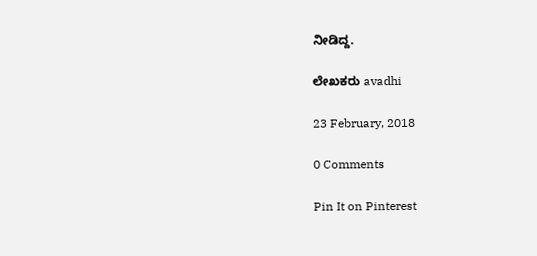ನೀಡಿದ್ದ.

ಲೇಖಕರು avadhi

23 February, 2018

0 Comments

Pin It on Pinterest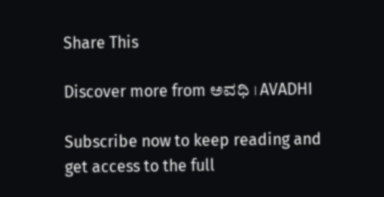Share This

Discover more from ಅವಧಿ । AVADHI

Subscribe now to keep reading and get access to the full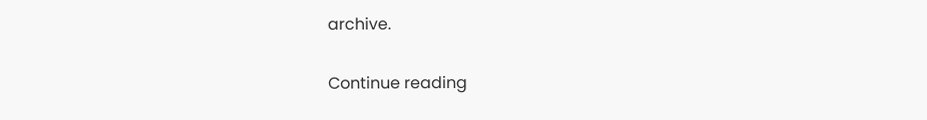archive.

Continue reading